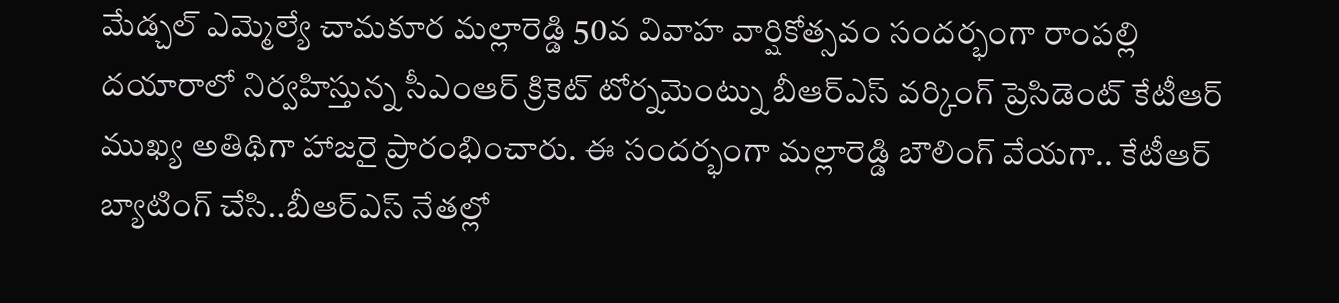మేడ్చల్ ఎమ్మెల్యే చామకూర మల్లారెడ్డి 50వ వివాహ వార్షికోత్సవం సందర్భంగా రాంపల్లి దయారాలో నిర్వహిస్తున్న సీఎంఆర్ క్రికెట్ టోర్నమెంట్ను బీఆర్ఎస్ వర్కింగ్ ప్రెసిడెంట్ కేటీఆర్ ముఖ్య అతిథిగా హాజరై ప్రారంభించారు. ఈ సందర్భంగా మల్లారెడ్డి బౌలింగ్ వేయగా.. కేటీఆర్ బ్యాటింగ్ చేసి..బీఆర్ఎస్ నేతల్లో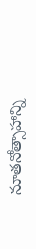నూతనోత్సాహాన్ని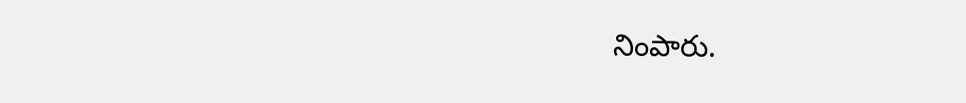నింపారు.